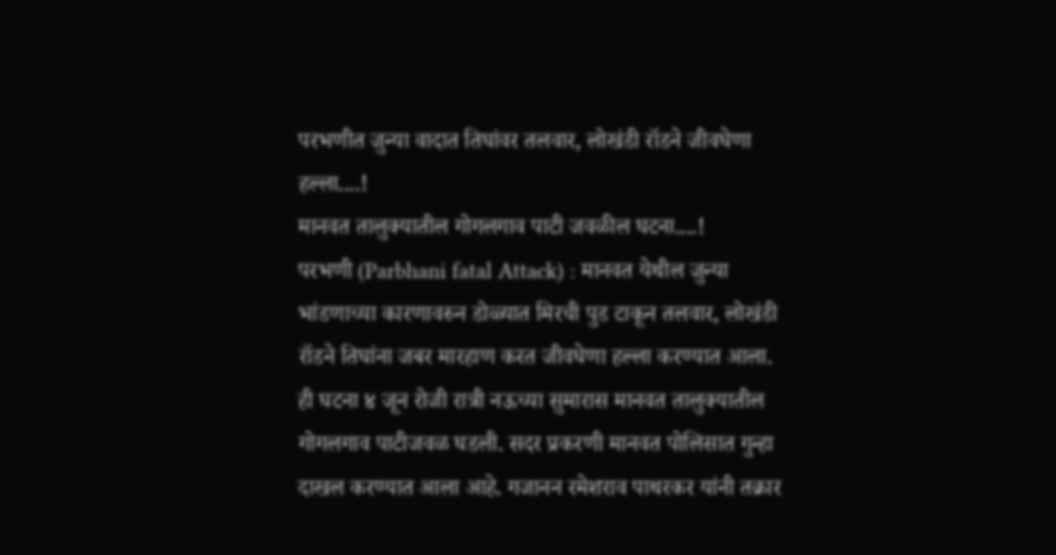परभणीत जुन्या वादात तिघांवर तलवार, लोखंडी रॉडने जीवघेणा हल्ला....!
मानवत तालुक्यातील गोगलगाव पाटी जवळील घटना....!
परभणी (Parbhani fatal Attack) : मानवत येथील जुन्या भांडणाच्या कारणावरुन डोळ्यात मिरची पुड टाकून तलवार, लोखंडी रॉडने तिघांना जबर मारहाण करत जीवघेणा हल्ला करण्यात आला. ही घटना ४ जून रोजी रात्री नऊच्या सुमारास मानवत तालुक्यातील गोगलगाव पाटीजवळ घडली. सदर प्रकरणी मानवत पोलिसात गुन्हा दाखल करण्यात आला आहे. गजानन रमेशराव पाथरकर यांनी तक्रार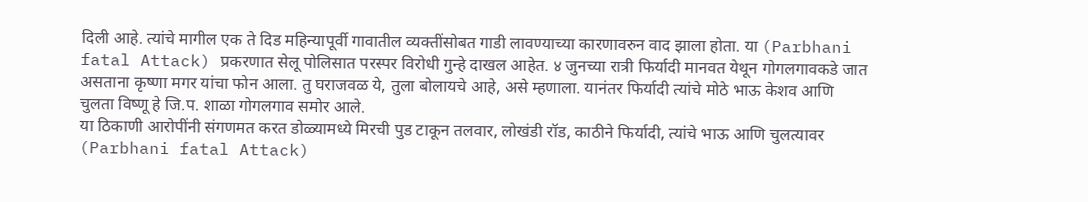दिली आहे. त्यांचे मागील एक ते दिड महिन्यापूर्वी गावातील व्यक्तींसोबत गाडी लावण्याच्या कारणावरुन वाद झाला होता. या (Parbhani fatal Attack) प्रकरणात सेलू पोलिसात परस्पर विरोधी गुन्हे दाखल आहेत. ४ जुनच्या रात्री फिर्यादी मानवत येथून गोगलगावकडे जात असताना कृष्णा मगर यांचा फोन आला. तु घराजवळ ये, तुला बोलायचे आहे, असे म्हणाला. यानंतर फिर्यादी त्यांचे मोठे भाऊ केशव आणि चुलता विष्णू हे जि.प. शाळा गोगलगाव समोर आले.
या ठिकाणी आरोपींनी संगणमत करत डोळ्यामध्ये मिरची पुड टाकून तलवार, लोखंडी रॉड, काठीने फिर्यादी, त्यांचे भाऊ आणि चुलत्यावर (Parbhani fatal Attack)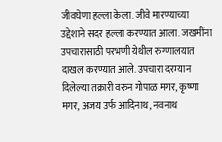जीवघेणा हल्ला केला. जीवे मारण्याच्या उद्देशाने सदर हल्ला करण्यात आला. जखमींना उपचारासाठी परभणी येथील रुग्णालयात दाखल करण्यात आले. उपचारा दरम्यान दिलेल्या तक्रारी वरुन गोपाळ मगर, कृष्णा मगर, अजय उर्फ आदिनाथ, नवनाथ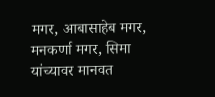मगर, आबासाहेब मगर, मनकर्णा मगर, सिमा यांच्यावर मानवत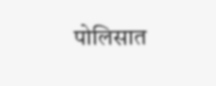पोलिसात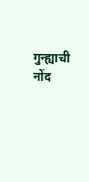गुन्ह्याची नोंद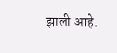झाली आहे.